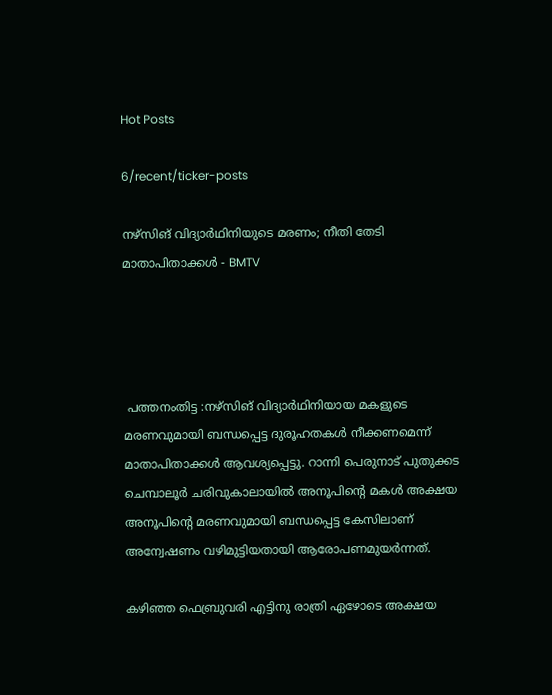Hot Posts

6/recent/ticker-posts

നഴ്‌സിങ് വിദ്യാർഥിനിയുടെ മരണം; നീതി തേടി മാതാപിതാക്കള്‍ - BMTV




 പത്തനംതിട്ട :നഴ്സിങ് വിദ്യാർഥിനിയായ മകളുടെ മരണവുമായി ബന്ധപ്പെട്ട ദുരൂഹതകൾ നീക്കണമെന്ന് മാതാപിതാക്കൾ ആവശ്യപ്പെട്ടു. റാന്നി പെരുനാട് പുതുക്കട ചെമ്പാലൂർ ചരിവുകാലായിൽ അനൂപിന്റെ മകൾ അക്ഷയ അനൂപിന്റെ മരണവുമായി ബന്ധപ്പെട്ട കേസിലാണ് അന്വേഷണം വഴിമുട്ടിയതായി ആരോപണമുയർന്നത്.

കഴിഞ്ഞ ഫെബ്രുവരി എട്ടിനു രാത്രി ഏഴോടെ അക്ഷയ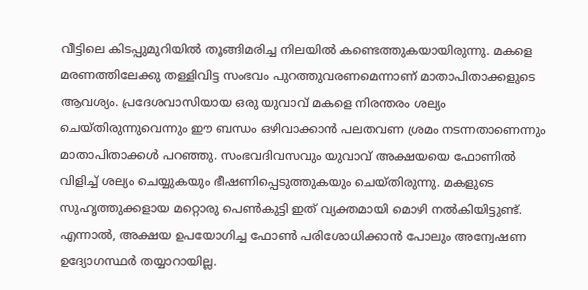വീട്ടിലെ കിടപ്പുമുറിയിൽ തൂങ്ങിമരിച്ച നിലയിൽ കണ്ടെത്തുകയായിരുന്നു. മകളെ മരണത്തിലേക്കു തള്ളിവിട്ട സംഭവം പുറത്തുവരണമെന്നാണ് മാതാപിതാക്കളുടെ ആവശ്യം. പ്രദേശവാസിയായ ഒരു യുവാവ് മകളെ നിരന്തരം ശല്യം ചെയ്തിരുന്നുവെന്നും ഈ ബന്ധം ഒഴിവാക്കാൻ പലതവണ ശ്രമം നടന്നതാണെന്നും മാതാപിതാക്കൾ പറഞ്ഞു. സംഭവദിവസവും യുവാവ് അക്ഷയയെ ഫോണിൽ വിളിച്ച് ശല്യം ചെയ്യുകയും ഭീഷണിപ്പെടുത്തുകയും ചെയ്തിരുന്നു. മകളുടെ സുഹൃത്തുക്കളായ മറ്റൊരു പെൺകുട്ടി ഇത് വ്യക്തമായി മൊഴി നൽകിയിട്ടുണ്ട്. എന്നാൽ, അക്ഷയ ഉപയോഗിച്ച ഫോൺ പരിശോധിക്കാൻ പോലും അന്വേഷണ ഉദ്യോഗസ്ഥർ തയ്യാറായില്ല.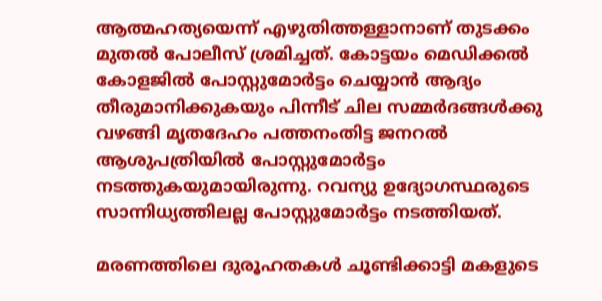ആത്മഹത്യയെന്ന് എഴുതിത്തള്ളാനാണ് തുടക്കം മുതൽ പോലീസ് ശ്രമിച്ചത്. കോട്ടയം മെഡിക്കൽ കോളജിൽ പോസ്റ്റുമോർട്ടം ചെയ്യാൻ ആദ്യം തീരുമാനിക്കുകയും പിന്നീട് ചില സമ്മർദങ്ങൾക്കു വഴങ്ങി മൃതദേഹം പത്തനംതിട്ട ജനറൽ ആശുപത്രിയിൽ പോസ്റ്റുമോർട്ടം നടത്തുകയുമായിരുന്നു. റവന്യു ഉദ്യോഗസ്ഥരുടെ സാന്നിധ്യത്തിലല്ല പോസ്റ്റുമോർട്ടം നടത്തിയത്.

മരണത്തിലെ ദുരൂഹതകൾ ചൂണ്ടിക്കാട്ടി മകളുടെ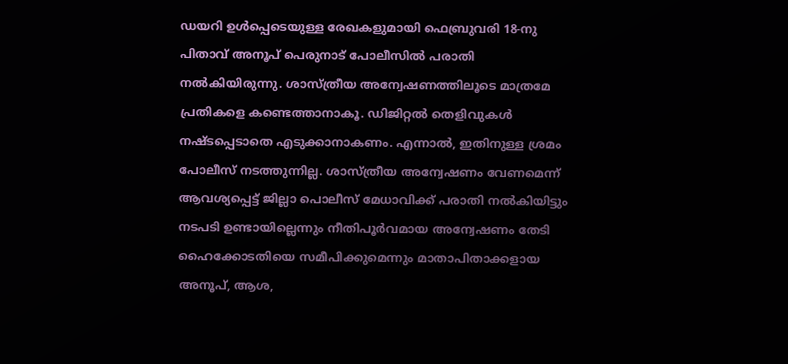ഡയറി ഉൾപ്പെടെയുള്ള രേഖകളുമായി ഫെബ്രുവരി 18-നു പിതാവ് അനൂപ് പെരുനാട് പോലീസിൽ പരാതി നൽകിയിരുന്നു. ശാസ്ത്രീയ അന്വേഷണത്തിലൂടെ മാത്രമേ പ്രതികളെ കണ്ടെത്താനാകൂ. ഡിജിറ്റൽ തെളിവുകൾ നഷ്ടപ്പെടാതെ എടുക്കാനാകണം. എന്നാൽ, ഇതിനുള്ള ശ്രമം പോലീസ് നടത്തുന്നില്ല. ശാസ്ത്രീയ അന്വേഷണം വേണമെന്ന് ആവശ്യപ്പെട്ട് ജില്ലാ പൊലീസ് മേധാവിക്ക് പരാതി നൽകിയിട്ടും നടപടി ഉണ്ടായില്ലെന്നും നീതിപൂർവമായ അന്വേഷണം തേടി ഹൈക്കോടതിയെ സമീപിക്കുമെന്നും മാതാപിതാക്കളായ അനൂപ്, ആശ,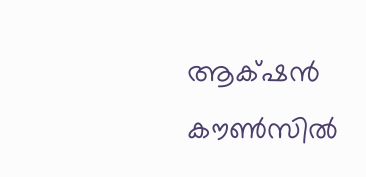ആക്‌ഷൻ കൗൺസിൽ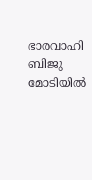ഭാരവാഹി ബിജു മോടിയിൽ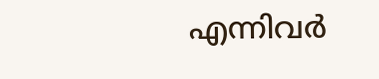എന്നിവർ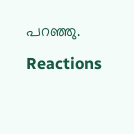പറഞ്ഞു.
Reactions